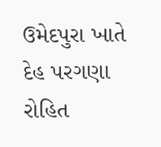ઉમેદપુરા ખાતે દેહ પરગણા રોહિત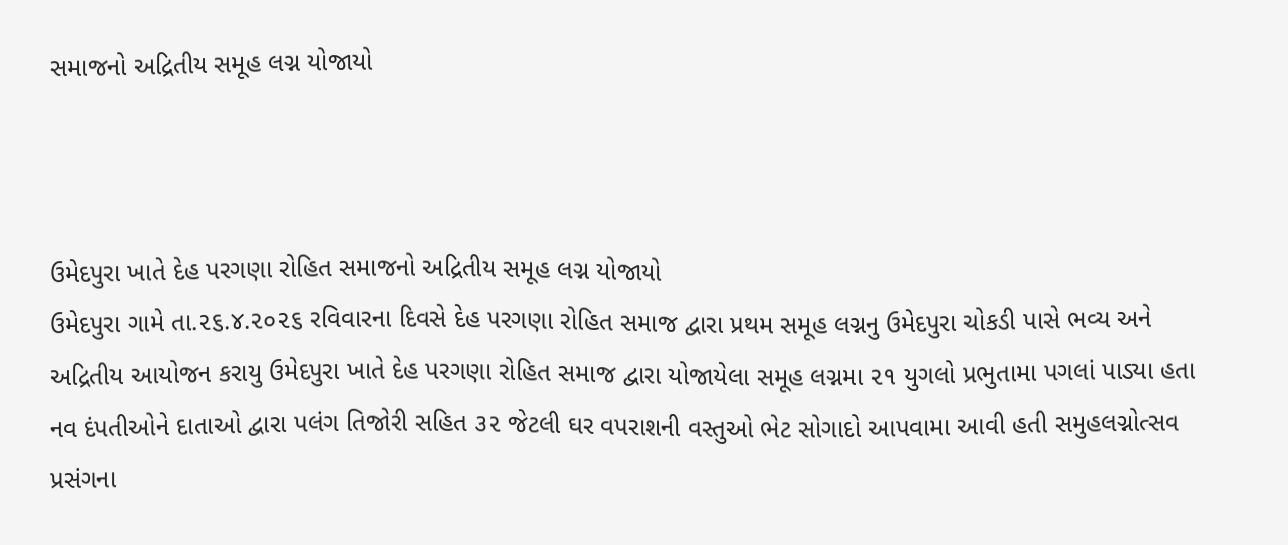સમાજનો અદ્રિતીય સમૂહ લગ્ન યોજાયો



ઉમેદપુરા ખાતે દેહ પરગણા રોહિત સમાજનો અદ્રિતીય સમૂહ લગ્ન યોજાયો
ઉમેદપુરા ગામે તા.૨૬.૪.૨૦૨૬ રવિવારના દિવસે દેહ પરગણા રોહિત સમાજ દ્વારા પ્રથમ સમૂહ લગ્નનુ ઉમેદપુરા ચોકડી પાસે ભવ્ય અને અદ્રિતીય આયોજન કરાયુ ઉમેદપુરા ખાતે દેહ પરગણા રોહિત સમાજ દ્વારા યોજાયેલા સમૂહ લગ્નમા ૨૧ યુગલો પ્રભુતામા પગલાં પાડ્યા હતા નવ દંપતીઓને દાતાઓ દ્વારા પલંગ તિજોરી સહિત ૩૨ જેટલી ઘર વપરાશની વસ્તુઓ ભેટ સોગાદો આપવામા આવી હતી સમુહલગ્નોત્સવ પ્રસંગના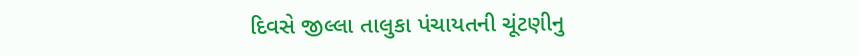દિવસે જીલ્લા તાલુકા પંચાયતની ચૂંટણીનુ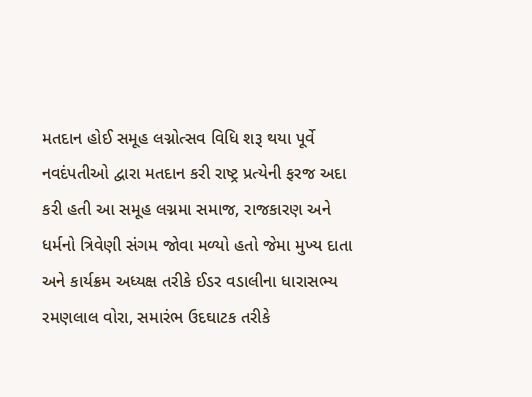મતદાન હોઈ સમૂહ લગ્નોત્સવ વિધિ શરૂ થયા પૂર્વે નવદંપતીઓ દ્વારા મતદાન કરી રાષ્ટ્ર પ્રત્યેની ફરજ અદા કરી હતી આ સમૂહ લગ્નમા સમાજ, રાજકારણ અને ધર્મનો ત્રિવેણી સંગમ જોવા મળ્યો હતો જેમા મુખ્ય દાતા અને કાર્યક્રમ અધ્યક્ષ તરીકે ઈડર વડાલીના ધારાસભ્ય રમણલાલ વોરા, સમારંભ ઉદઘાટક તરીકે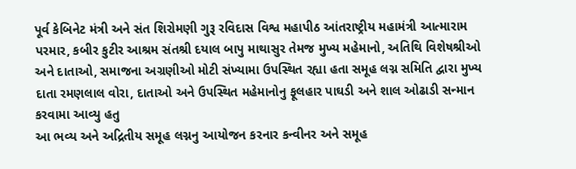પૂર્વ કેબિનેટ મંત્રી અને સંત શિરોમણી ગુરૂ રવિદાસ વિશ્વ મહાપીઠ આંતરાષ્ટ્રીય મહામંત્રી આત્મારામ પરમાર, કબીર કુટીર આશ્રમ સંતશ્રી દયાલ બાપુ માથાસુર તેમજ મુખ્ય મહેમાનો, અતિથિ વિશેષશ્રીઓ અને દાતાઓ, સમાજના અગ્રણીઓ મોટી સંખ્યામા ઉપસ્થિત રહ્યા હતા સમૂહ લગ્ન સમિતિ દ્વારા મુખ્ય દાતા રમણલાલ વોરા, દાતાઓ અને ઉપસ્થિત મહેમાનોનુ ફૂલહાર પાઘડી અને શાલ ઓઢાડી સન્માન કરવામા આવ્યુ હતુ
આ ભવ્ય અને અદ્રિતીય સમૂહ લગ્નનુ આયોજન કરનાર કન્વીનર અને સમૂહ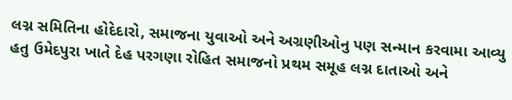લગ્ન સમિતિના હોદેદારો, સમાજના યુવાઓ અને અગ્રણીઓનુ પણ સન્માન કરવામા આવ્યુ હતુ ઉમેદપુરા ખાતે દેહ પરગણા રોહિત સમાજનો પ્રથમ સમૂહ લગ્ન દાતાઓ અને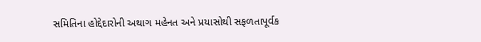સમિતિના હોદ્દેદારોની અથાગ મહેનત અને પ્રયાસોથી સફળતાપૂર્વક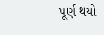પૂર્ણ થયો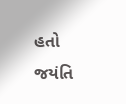હતો
જયંતિ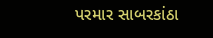પરમાર સાબરકાંઠા